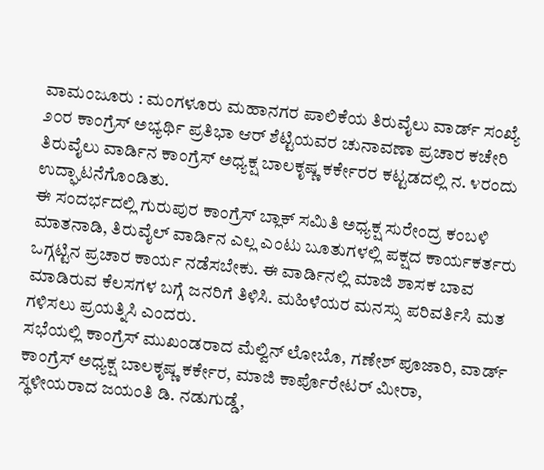ವಾಮಂಜೂರು : ಮಂಗಳೂರು ಮಹಾನಗರ ಪಾಲಿಕೆಯ ತಿರುವೈಲು ವಾರ್ಡ್ ಸಂಖ್ಯೆ ೨೦ರ ಕಾಂಗ್ರೆಸ್ ಅಭ್ಯರ್ಥಿ ಪ್ರತಿಭಾ ಆರ್ ಶೆಟ್ಟಿಯವರ ಚುನಾವಣಾ ಪ್ರಚಾರ ಕಚೇರಿ ತಿರುವೈಲು ವಾರ್ಡಿನ ಕಾಂಗ್ರೆಸ್ ಅಧ್ಯಕ್ಷ ಬಾಲಕೃಷ್ಣ ಕರ್ಕೇರರ ಕಟ್ಟಡದಲ್ಲಿ ನ. ೪ರಂದು ಉದ್ಘಾಟನೆಗೊಂಡಿತು.
ಈ ಸಂದರ್ಭದಲ್ಲಿ ಗುರುಪುರ ಕಾಂಗ್ರೆಸ್ ಬ್ಲಾಕ್ ಸಮಿತಿ ಅಧ್ಯಕ್ಷ ಸುರೇಂದ್ರ ಕಂಬಳಿ ಮಾತನಾಡಿ, ತಿರುವೈಲ್ ವಾರ್ಡಿನ ಎಲ್ಲ ಎಂಟು ಬೂತುಗಳಲ್ಲಿ ಪಕ್ಷದ ಕಾರ್ಯಕರ್ತರು ಒಗ್ಗಟ್ಟಿನ ಪ್ರಚಾರ ಕಾರ್ಯ ನಡೆಸಬೇಕು. ಈ ವಾರ್ಡಿನಲ್ಲಿ ಮಾಜಿ ಶಾಸಕ ಬಾವ ಮಾಡಿರುವ ಕೆಲಸಗಳ ಬಗ್ಗೆ ಜನರಿಗೆ ತಿಳಿಸಿ. ಮಹಿಳೆಯರ ಮನಸ್ಸು ಪರಿವರ್ತಿಸಿ ಮತ ಗಳಿಸಲು ಪ್ರಯತ್ನಿಸಿ ಎಂದರು.
ಸಭೆಯಲ್ಲಿ ಕಾಂಗ್ರೆಸ್ ಮುಖಂಡರಾದ ಮೆಲ್ವಿನ್ ಲೋಬೊ, ಗಣೇಶ್ ಪೂಜಾರಿ, ವಾರ್ಡ್ ಕಾಂಗ್ರೆಸ್ ಅಧ್ಯಕ್ಷ ಬಾಲಕೃಷ್ಣ ಕರ್ಕೇರ, ಮಾಜಿ ಕಾರ್ಪೊರೇಟರ್ ಮೀರಾ, ಸ್ಥಳೀಯರಾದ ಜಯಂತಿ ಡಿ. ನಡುಗುಡ್ಡೆ,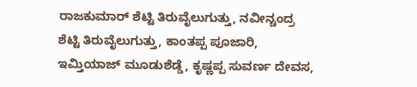ರಾಜಕುಮಾರ್ ಶೆಟ್ಟಿ ತಿರುವೈಲುಗುತ್ತು, ನವೀನ್ಚಂದ್ರ ಶೆಟ್ಟಿ ತಿರುವೈಲುಗುತ್ತು, ಕಾಂತಪ್ಪ ಪೂಜಾರಿ, ಇಮ್ತಿಯಾಜ್ ಮೂಡುಶೆಡ್ಡೆ, ಕೃಷ್ಣಪ್ಪ ಸುವರ್ಣ ದೇವಸ,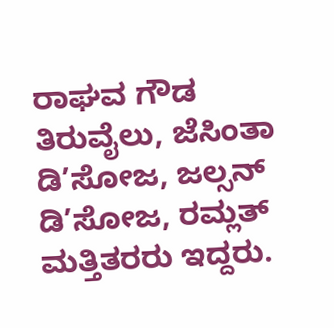ರಾಘವ ಗೌಡ ತಿರುವೈಲು, ಜೆಸಿಂತಾ ಡಿ’ಸೋಜ, ಜಲ್ಸನ್ ಡಿ’ಸೋಜ, ರಮ್ಲತ್ ಮತ್ತಿತರರು ಇದ್ದರು.